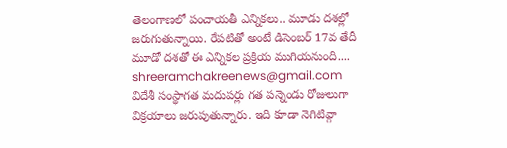తెలంగాణలో పంచాయతీ ఎన్నికలు.. మూడు దశల్లో జరుగుతున్నాయి. రేపటితో అంటే డిసెంబర్ 17వ తేదీ మూడో దశతో ఈ ఎన్నికల ప్రక్రియ ముగియనుంది....
shreeramchakreenews@gmail.com
విదేశీ సంస్థాగత మదుపర్లు గత పన్నెండు రోజులుగా విక్రయాలు జరుపుతున్నారు. ఇది కూడా నెగిటివ్గా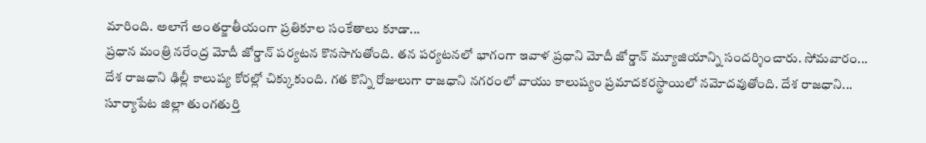మారింది. అలాగే అంతర్జాతీయంగా ప్రతికూల సంకేతాలు కూడా...
ప్రధాన మంత్రి నరేంద్ర మోదీ జోర్డాన్ పర్యటన కొనసాగుతోంది. తన పర్యటనలో భాగంగా ఇవాళ ప్రధాని మోదీ జోర్డాన్ మ్యూజియాన్ని సందర్శించారు. సోమవారం...
దేశ రాజధాని ఢిల్లీ కాలుష్య కోరల్లో చిక్కుకుంది. గత కొన్ని రోజులుగా రాజధాని నగరంలో వాయు కాలుష్యం ప్రమాదకరస్థాయిలో నమోదవుతోంది. దేశ రాజధాని...
సూర్యాపేట జిల్లా తుంగతుర్తి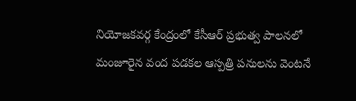నియోజకవర్గ కేంద్రంలో కేసీఆర్ ప్రభుత్వ పాలనలో మంజూరైన వంద పడకల ఆస్పత్రి పనులను వెంటనే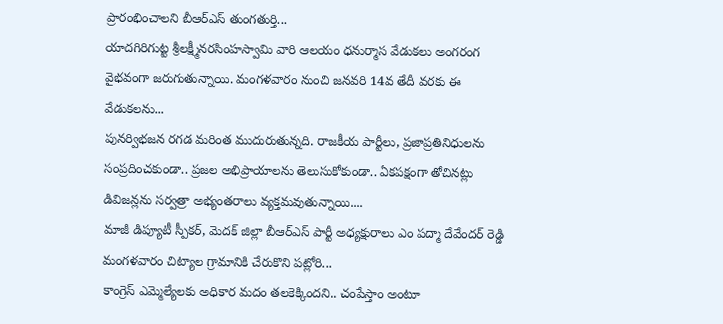ప్రారంభించాలని బీఆర్ఎస్ తుంగతుర్తి...
యాదగిరిగుట్ట శ్రీలక్ష్మీనరసింహస్వామి వారి ఆలయం ధనుర్మాస వేడుకలు అంగరంగ వైభవంగా జరుగుతున్నాయి. మంగళవారం నుంచి జనవరి 14వ తేదీ వరకు ఈ వేడుకలను...
పునర్విభజన రగడ మరింత ముదురుతున్నది. రాజకీయ పార్టీలు, ప్రజాప్రతినిధులను సంప్రదించకుండా.. ప్రజల అభిప్రాయాలను తెలుసుకోకుండా.. ఏకపక్షంగా తోచినట్లు డివిజన్లను సర్వత్రా అభ్యంతరాలు వ్యక్తమవుతున్నాయి....
మాజీ డిప్యూటీ స్పీకర్, మెదక్ జిల్లా బీఆర్ఎస్ పార్టీ అధ్యక్షురాలు ఎం పద్మా దేవేందర్ రెడ్డి మంగళవారం చిట్యాల గ్రామానికి చేరుకొని పట్లోరి...
కాంగ్రెస్ ఎమ్మెల్యేలకు అధికార మదం తలకెక్కిందని.. చంపేస్తాం అంటూ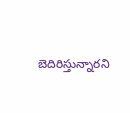బెదిరిస్తున్నారని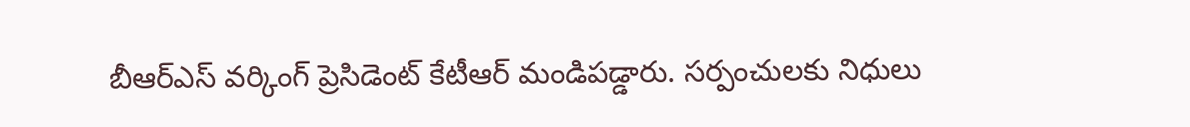బీఆర్ఎస్ వర్కింగ్ ప్రెసిడెంట్ కేటీఆర్ మండిపడ్డారు. సర్పంచులకు నిధులు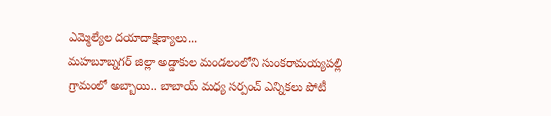ఎమ్మెల్యేల దయాదాక్షిణ్యాలు...
మహబూబ్నగర్ జిల్లా అడ్డాకుల మండలంలోని సుంకరామయ్యపల్లి గ్రామంలో అబ్బాయి.. బాబాయ్ మధ్య సర్పంచ్ ఎన్నికలు పోటీ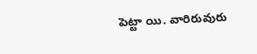పెట్టా యి. వారిరువురు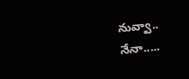నువ్వా.. నేనా.....